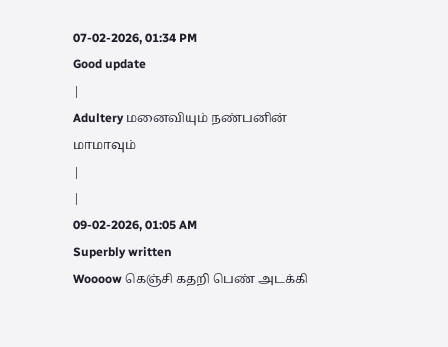07-02-2026, 01:34 PM
Good update
|
Adultery மனைவியும் நண்பனின் மாமாவும்
|
|
09-02-2026, 01:05 AM
Superbly written
Woooow கெஞ்சி கதறி பெண் அடக்கி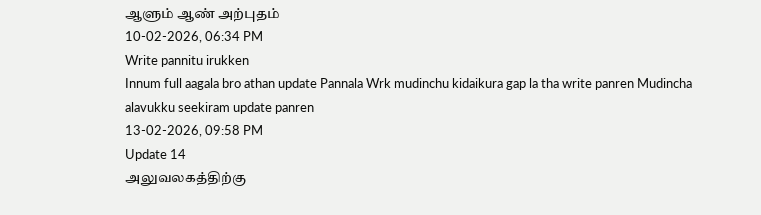ஆளும் ஆண் அற்புதம்
10-02-2026, 06:34 PM
Write pannitu irukken
Innum full aagala bro athan update Pannala Wrk mudinchu kidaikura gap la tha write panren Mudincha alavukku seekiram update panren
13-02-2026, 09:58 PM
Update 14
அலுவலகத்திற்கு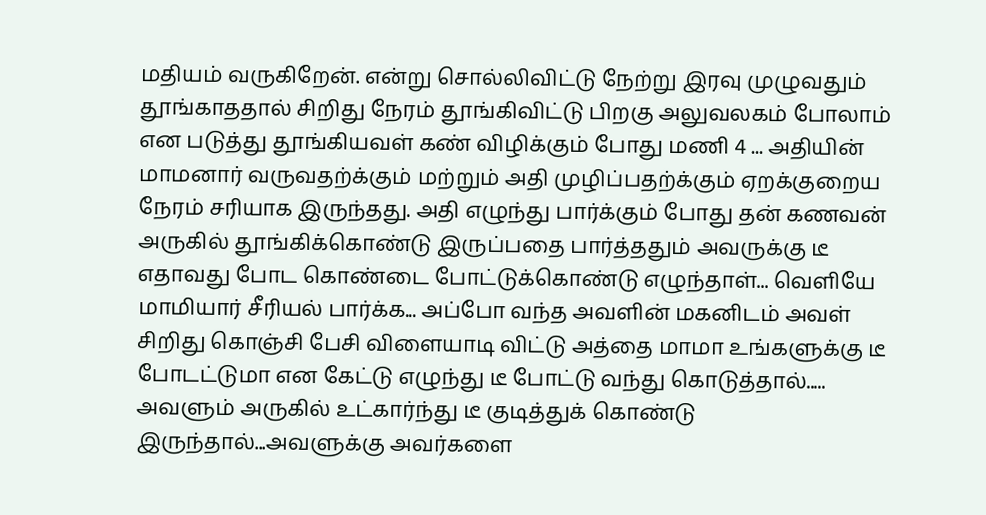மதியம் வருகிறேன். என்று சொல்லிவிட்டு நேற்று இரவு முழுவதும் தூங்காததால் சிறிது நேரம் தூங்கிவிட்டு பிறகு அலுவலகம் போலாம் என படுத்து தூங்கியவள் கண் விழிக்கும் போது மணி 4 ... அதியின் மாமனார் வருவதற்க்கும் மற்றும் அதி முழிப்பதற்க்கும் ஏறக்குறைய நேரம் சரியாக இருந்தது. அதி எழுந்து பார்க்கும் போது தன் கணவன் அருகில் தூங்கிக்கொண்டு இருப்பதை பார்த்ததும் அவருக்கு டீ எதாவது போட கொண்டை போட்டுக்கொண்டு எழுந்தாள்... வெளியே மாமியார் சீரியல் பார்க்க... அப்போ வந்த அவளின் மகனிடம் அவள் சிறிது கொஞ்சி பேசி விளையாடி விட்டு அத்தை மாமா உங்களுக்கு டீ போடட்டுமா என கேட்டு எழுந்து டீ போட்டு வந்து கொடுத்தால்..... அவளும் அருகில் உட்கார்ந்து டீ குடித்துக் கொண்டு இருந்தால்...அவளுக்கு அவர்களை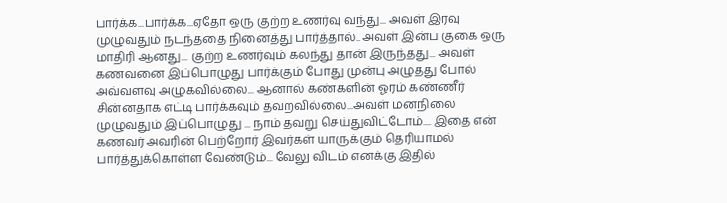பார்க்க...பார்க்க...ஏதோ ஒரு குற்ற உணர்வு வந்து... அவள் இரவு முழுவதும் நடந்ததை நினைத்து பார்த்தால்.. அவள் இன்ப குகை ஒரு மாதிரி ஆனது... குற்ற உணர்வும் கலந்து தான் இருந்தது... அவள் கணவனை இப்பொழுது பார்க்கும் போது முன்பு அழுதது போல் அவ்வளவு அழுகவில்லை... ஆனால் கண்களின் ஓரம் கண்ணீர் சின்னதாக எட்டி பார்க்கவும் தவறவில்லை...அவள் மனநிலை முழுவதும் இப்பொழுது ... நாம் தவறு செய்துவிட்டோம்.... இதை என் கணவர் அவரின் பெற்றோர் இவர்கள் யாருக்கும் தெரியாமல் பார்த்துக்கொள்ள வேண்டும்... வேலு விடம் எனக்கு இதில்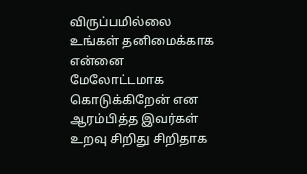விருப்பமில்லை உங்கள் தனிமைக்காக என்னை மேலோட்டமாக கொடுக்கிறேன் என ஆரம்பித்த இவர்கள் உறவு சிறிது சிறிதாக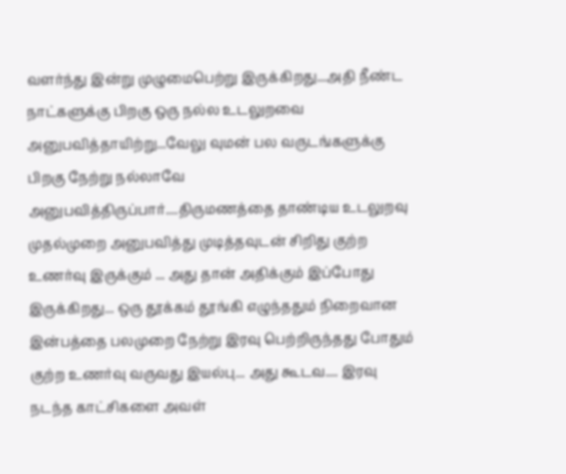வளர்ந்து இன்று முழுமைபெற்று இருக்கிறது...அதி நீண்ட நாட்களுக்கு பிறகு ஒரு நல்ல உடலுறவை அனுபவித்தாயிற்று...வேலு வுமன் பல வருடங்களுக்கு பிறகு நேற்று நல்லாவே அனுபவித்திருப்பார்....திருமணத்தை தாண்டிய உடலுறவு முதல்முறை அனுபவித்து முடித்தவுடன் சிறிது குற்ற உணர்வு இருக்கும் ... அது தான் அதிக்கும் இப்போது இருக்கிறது... ஒரு தூக்கம் தூங்கி எழுந்ததும் நிறைவான இன்பத்தை பலமுறை நேற்று இரவு பெற்றிருந்தது போதும் குற்ற உணர்வு வருவது இயல்பு... அது கூடவ.... இரவு நடந்த காட்சிகளை அவள்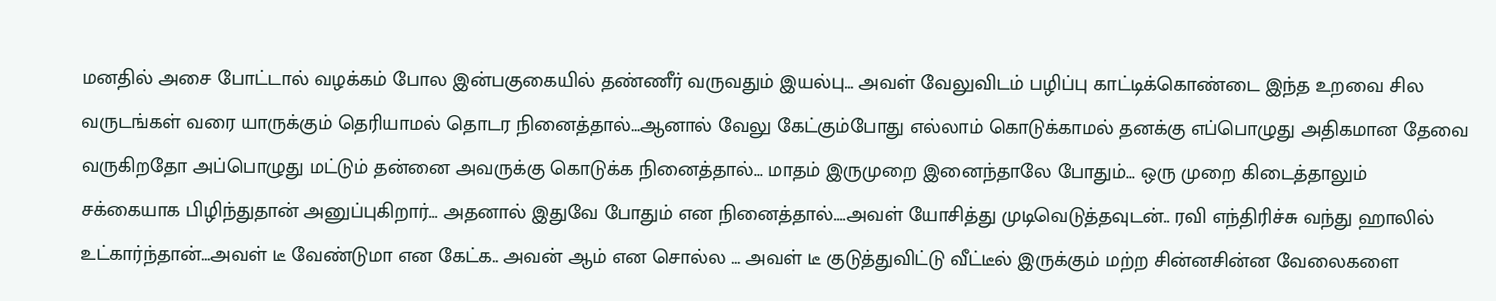மனதில் அசை போட்டால் வழக்கம் போல இன்பகுகையில் தண்ணீர் வருவதும் இயல்பு... அவள் வேலுவிடம் பழிப்பு காட்டிக்கொண்டை இந்த உறவை சில வருடங்கள் வரை யாருக்கும் தெரியாமல் தொடர நினைத்தால்...ஆனால் வேலு கேட்கும்போது எல்லாம் கொடுக்காமல் தனக்கு எப்பொழுது அதிகமான தேவை வருகிறதோ அப்பொழுது மட்டும் தன்னை அவருக்கு கொடுக்க நினைத்தால்... மாதம் இருமுறை இனைந்தாலே போதும்... ஒரு முறை கிடைத்தாலும் சக்கையாக பிழிந்துதான் அனுப்புகிறார்... அதனால் இதுவே போதும் என நினைத்தால்....அவள் யோசித்து முடிவெடுத்தவுடன்.. ரவி எந்திரிச்சு வந்து ஹாலில் உட்கார்ந்தான்...அவள் டீ வேண்டுமா என கேட்க.. அவன் ஆம் என சொல்ல ... அவள் டீ குடுத்துவிட்டு வீட்டீல் இருக்கும் மற்ற சின்னசின்ன வேலைகளை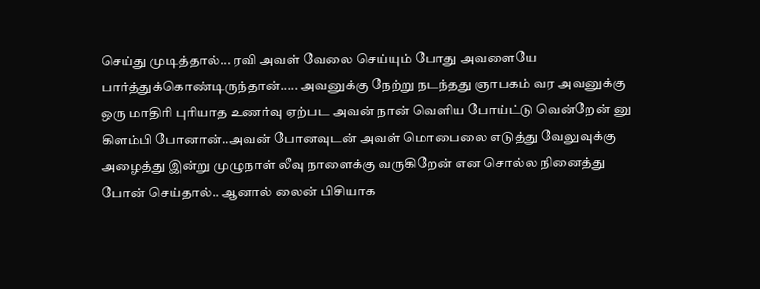செய்து முடித்தால்... ரவி அவள் வேலை செய்யும் போது அவளையே பார்த்துக்கொண்டிருந்தான்..... அவனுக்கு நேற்று நடந்தது ஞாபகம் வர அவனுக்கு ஒரு மாதிரி புரியாத உணர்வு ஏற்பட அவன் நான் வெளிய போய்ட்டு வென்றேன் னு கிளம்பி போனான்..அவன் போனவுடன் அவள் மொபைலை எடுத்து வேலுவுக்கு அழைத்து இன்று முழுநாள் லீவு நாளைக்கு வருகிறேன் என சொல்ல நினைத்து போன் செய்தால்.. ஆனால் லைன் பிசியாக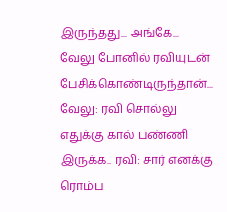இருந்தது... அங்கே... வேலு போனில் ரவியுடன் பேசிக்கொண்டிருந்தான்... வேலு: ரவி சொல்லு எதுக்கு கால் பண்ணி இருக்க.. ரவி: சார் எனக்கு ரொம்ப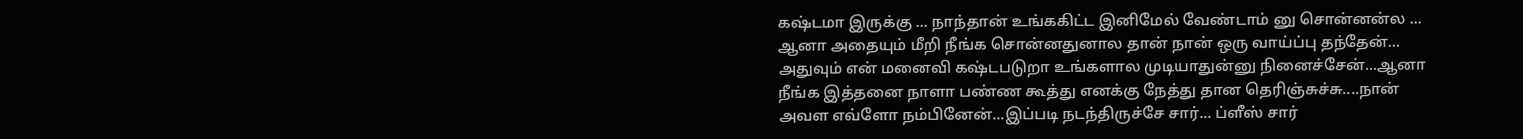கஷ்டமா இருக்கு ... நாந்தான் உங்ககிட்ட இனிமேல் வேண்டாம் னு சொன்னன்ல ... ஆனா அதையும் மீறி நீங்க சொன்னதுனால தான் நான் ஒரு வாய்ப்பு தந்தேன்... அதுவும் என் மனைவி கஷ்டபடுறா உங்களால முடியாதுன்னு நினைச்சேன்...ஆனா நீங்க இத்தனை நாளா பண்ண கூத்து எனக்கு நேத்து தான தெரிஞ்சுச்சு....நான் அவள எவ்ளோ நம்பினேன்...இப்படி நடந்திருச்சே சார்... ப்ளீஸ் சார்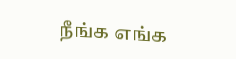நீங்க எங்க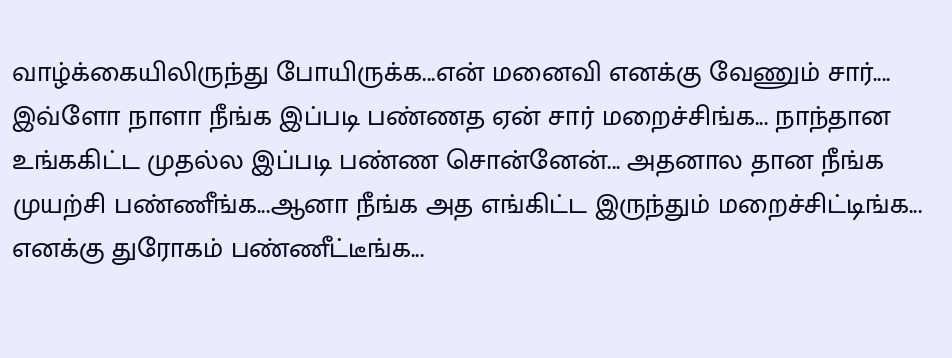வாழ்க்கையிலிருந்து போயிருக்க...என் மனைவி எனக்கு வேணும் சார்.... இவ்ளோ நாளா நீங்க இப்படி பண்ணத ஏன் சார் மறைச்சிங்க... நாந்தான உங்ககிட்ட முதல்ல இப்படி பண்ண சொன்னேன்... அதனால தான நீங்க முயற்சி பண்ணீங்க...ஆனா நீங்க அத எங்கிட்ட இருந்தும் மறைச்சிட்டிங்க... எனக்கு துரோகம் பண்ணீட்டீங்க...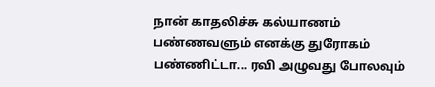நான் காதலிச்சு கல்யாணம் பண்ணவளும் எனக்கு துரோகம் பண்ணிட்டா... ரவி அழுவது போலவும்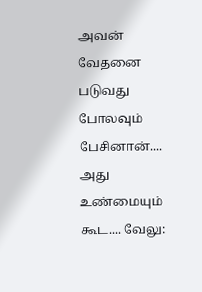அவன் வேதனை படுவது போலவும் பேசினான்.... அது உண்மையும் கூட.... வேலு: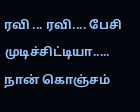ரவி ... ரவி.... பேசி முடிச்சிட்டியா..... நான் கொஞ்சம்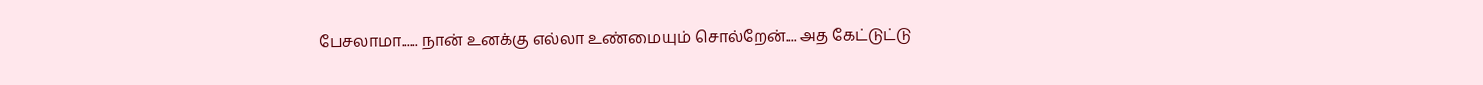பேசலாமா...... நான் உனக்கு எல்லா உண்மையும் சொல்றேன்.... அத கேட்டுட்டு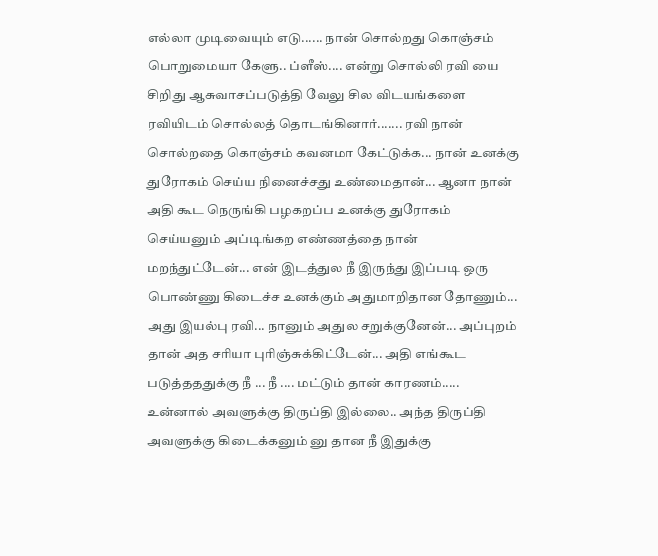எல்லா முடிவையும் எடு...... நான் சொல்றது கொஞ்சம் பொறுமையா கேளு.. ப்ளீஸ்.... என்று சொல்லி ரவி யை சிறிது ஆசுவாசப்படுத்தி வேலு சில விடயங்களை ரவியிடம் சொல்லத் தொடங்கினார்....... ரவி நான் சொல்றதை கொஞ்சம் கவனமா கேட்டுக்க... நான் உனக்கு துரோகம் செய்ய நினைச்சது உண்மைதான்... ஆனா நான் அதி கூட நெருங்கி பழகறப்ப உனக்கு துரோகம் செய்யனும் அப்டிங்கற எண்ணத்தை நான் மறந்துட்டேன்... என் இடத்துல நீ இருந்து இப்படி ஒரு பொண்ணு கிடைச்ச உனக்கும் அதுமாறிதான தோணும்... அது இயல்பு ரவி... நானும் அதுல சறுக்குனேன்... அப்புறம் தான் அத சரியா புரிஞ்சுக்கிட்டேன்... அதி எங்கூட படுத்தததுக்கு நீ ... நீ .... மட்டும் தான் காரணம்..... உன்னால் அவளுக்கு திருப்தி இல்லை.. அந்த திருப்தி அவளுக்கு கிடைக்கனும் னு தான நீ இதுக்கு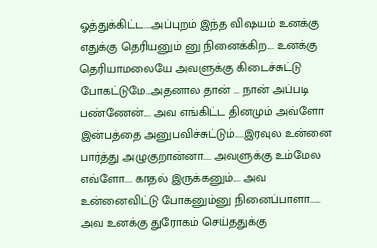ஓத்துக்கிட்ட....அப்புறம் இந்த விஷயம் உனக்கு எதுக்கு தெரியனும் னு நினைக்கிற.... உனக்கு தெரியாமலையே அவளுக்கு கிடைச்சுட்டு போகட்டுமே...அதனால தான் ... நான் அப்படி பண்ணேன்.... அவ எங்கிட்ட தினமும் அவ்ளோ இன்பத்தை அனுபவிச்சுட்டும்.....இரவுல உன்னை பார்த்து அழுகுறான்னா.... அவளுக்கு உம்மேல எவ்ளோ.... காதல் இருக்கனும்.... அவ உன்னைவிட்டு போகனும்னு நினைப்பாளா...... அவ உனக்கு துரோகம் செய்ததுக்கு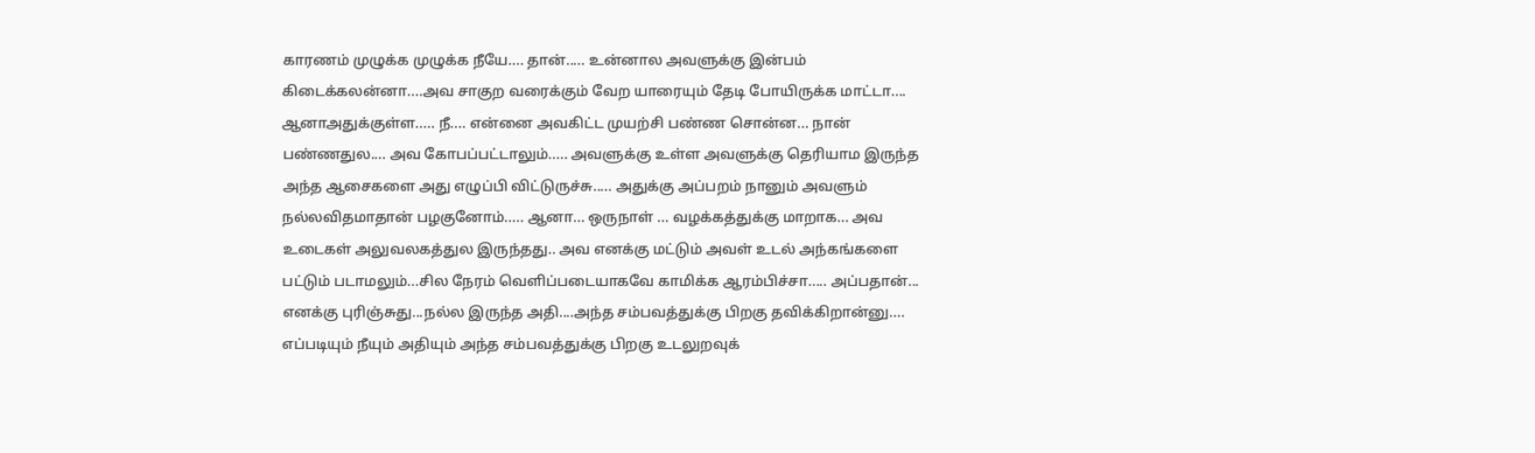காரணம் முழுக்க முழுக்க நீயே.... தான்..... உன்னால அவளுக்கு இன்பம் கிடைக்கலன்னா....அவ சாகுற வரைக்கும் வேற யாரையும் தேடி போயிருக்க மாட்டா.... ஆனாஅதுக்குள்ள..... நீ.... என்னை அவகிட்ட முயற்சி பண்ண சொன்ன... நான் பண்ணதுல.... அவ கோபப்பட்டாலும்..... அவளுக்கு உள்ள அவளுக்கு தெரியாம இருந்த அந்த ஆசைகளை அது எழுப்பி விட்டுருச்சு..... அதுக்கு அப்பறம் நானும் அவளும் நல்லவிதமாதான் பழகுனோம்..... ஆனா... ஒருநாள் ... வழக்கத்துக்கு மாறாக... அவ உடைகள் அலுவலகத்துல இருந்தது.. அவ எனக்கு மட்டும் அவள் உடல் அந்கங்களை பட்டும் படாமலும்...சில நேரம் வெளிப்படையாகவே காமிக்க ஆரம்பிச்சா..... அப்பதான்... எனக்கு புரிஞ்சுது...நல்ல இருந்த அதி....அந்த சம்பவத்துக்கு பிறகு தவிக்கிறான்னு.... எப்படியும் நீயும் அதியும் அந்த சம்பவத்துக்கு பிறகு உடலுறவுக்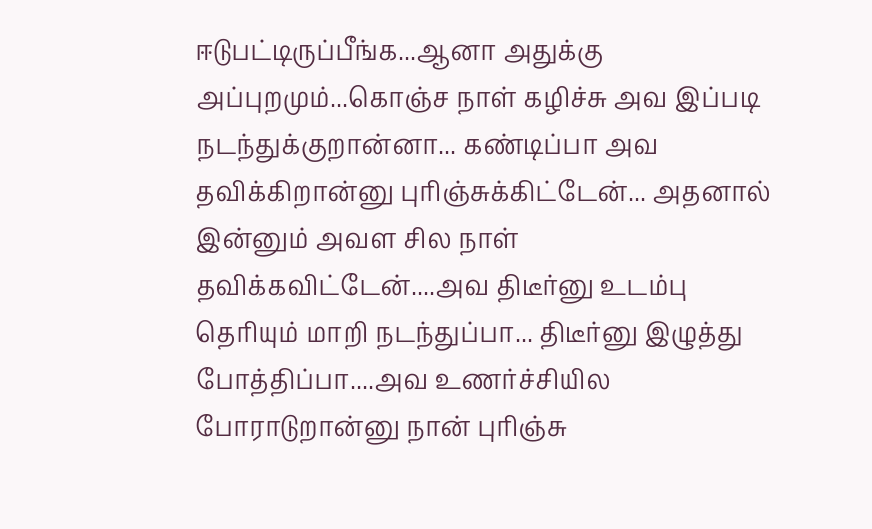ஈடுபட்டிருப்பீங்க...ஆனா அதுக்கு அப்புறமும்...கொஞ்ச நாள் கழிச்சு அவ இப்படி நடந்துக்குறான்னா... கண்டிப்பா அவ தவிக்கிறான்னு புரிஞ்சுக்கிட்டேன்... அதனால் இன்னும் அவள சில நாள் தவிக்கவிட்டேன்....அவ திடீர்னு உடம்பு தெரியும் மாறி நடந்துப்பா... திடீர்னு இழுத்து போத்திப்பா....அவ உணர்ச்சியில போராடுறான்னு நான் புரிஞ்சு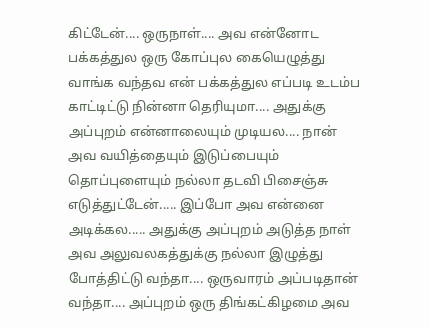கிட்டேன்.... ஒருநாள்.... அவ என்னோட பக்கத்துல ஒரு கோப்புல கையெழுத்து வாங்க வந்தவ என் பக்கத்துல எப்படி உடம்ப காட்டிட்டு நின்னா தெரியுமா.... அதுக்கு அப்புறம் என்னாலையும் முடியல.... நான் அவ வயித்தையும் இடுப்பையும் தொப்புளையும் நல்லா தடவி பிசைஞ்சு எடுத்துட்டேன்..... இப்போ அவ என்னை அடிக்கல..... அதுக்கு அப்புறம் அடுத்த நாள் அவ அலுவலகத்துக்கு நல்லா இழுத்து போத்திட்டு வந்தா.... ஒருவாரம் அப்படிதான் வந்தா.... அப்புறம் ஒரு திங்கட்கிழமை அவ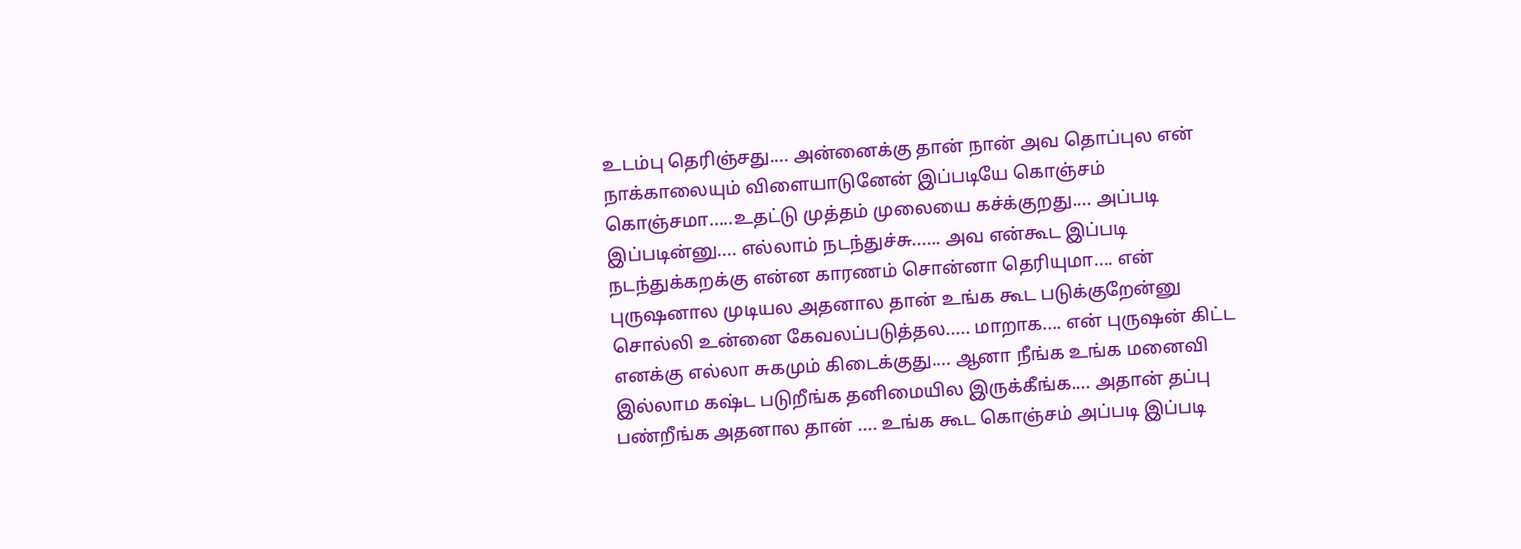உடம்பு தெரிஞ்சது.... அன்னைக்கு தான் நான் அவ தொப்புல என் நாக்காலையும் விளையாடுனேன் இப்படியே கொஞ்சம் கொஞ்சமா.....உதட்டு முத்தம் முலையை கச்க்குறது.... அப்படி இப்படின்னு.... எல்லாம் நடந்துச்சு...... அவ என்கூட இப்படி நடந்துக்கறக்கு என்ன காரணம் சொன்னா தெரியுமா.... என் புருஷனால முடியல அதனால தான் உங்க கூட படுக்குறேன்னு சொல்லி உன்னை கேவலப்படுத்தல..... மாறாக.... என் புருஷன் கிட்ட எனக்கு எல்லா சுகமும் கிடைக்குது.... ஆனா நீங்க உங்க மனைவி இல்லாம கஷ்ட படுறீங்க தனிமையில இருக்கீங்க.... அதான் தப்பு பண்றீங்க அதனால தான் .... உங்க கூட கொஞ்சம் அப்படி இப்படி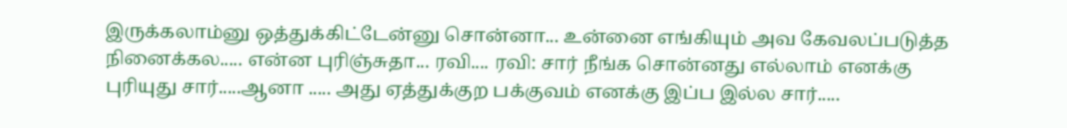இருக்கலாம்னு ஒத்துக்கிட்டேன்னு சொன்னா... உன்னை எங்கியும் அவ கேவலப்படுத்த நினைக்கல..... என்ன புரிஞ்சுதா... ரவி.... ரவி: சார் நீங்க சொன்னது எல்லாம் எனக்கு புரியுது சார்.....ஆனா ..... அது ஏத்துக்குற பக்குவம் எனக்கு இப்ப இல்ல சார்.....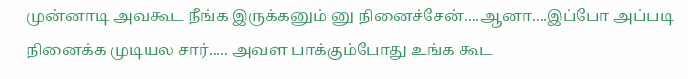முன்னாடி அவகூட நீங்க இருக்கனும் னு நினைச்சேன்....ஆனா....இப்போ அப்படி நினைக்க முடியல சார்..... அவள பாக்கும்போது உங்க கூட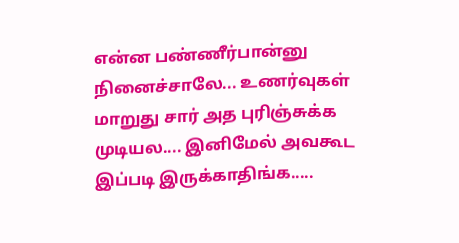என்ன பண்ணீர்பான்னு நினைச்சாலே... உணர்வுகள் மாறுது சார் அத புரிஞ்சுக்க முடியல.... இனிமேல் அவகூட இப்படி இருக்காதிங்க.....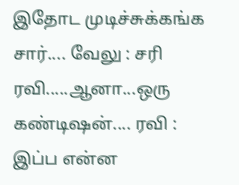இதோட முடிச்சுக்கங்க சார்.... வேலு : சரி ரவி.....ஆனா...ஒரு கண்டிஷன்.... ரவி : இப்ப என்ன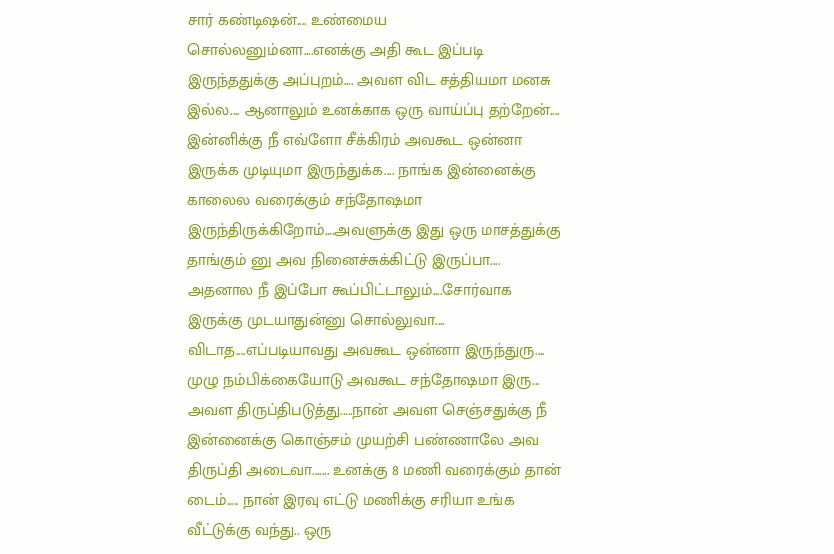சார் கண்டிஷன்.... உண்மைய சொல்லனும்னா....எனக்கு அதி கூட இப்படி இருந்ததுக்கு அப்புறம்.... அவள விட சத்தியமா மனசு இல்ல.... ஆனாலும் உனக்காக ஒரு வாய்ப்பு தற்றேன்.... இன்னிக்கு நீ எவ்ளோ சீக்கிரம் அவகூட ஒன்னா இருக்க முடியுமா இருந்துக்க.... நாங்க இன்னைக்கு காலைல வரைக்கும் சந்தோஷமா இருந்திருக்கிறோம்....அவளுக்கு இது ஒரு மாசத்துக்கு தாங்கும் னு அவ நினைச்சுக்கிட்டு இருப்பா.... அதனால நீ இப்போ கூப்பிட்டாலும்....சோர்வாக இருக்கு முடயாதுன்னு சொல்லுவா.... விடாத....எப்படியாவது அவகூட ஒன்னா இருந்துரு.... முழு நம்பிக்கையோடு அவகூட சந்தோஷமா இரு... அவள திருப்திபடுத்து.....நான் அவள செஞ்சதுக்கு நீ இன்னைக்கு கொஞ்சம் முயற்சி பண்ணாலே அவ திருப்தி அடைவா....... உனக்கு 8 மணி வரைக்கும் தான் டைம்..... நான் இரவு எட்டு மணிக்கு சரியா உங்க வீட்டுக்கு வந்து.. ஒரு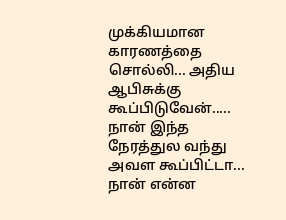முக்கியமான காரணத்தை சொல்லி... அதிய ஆபிசுக்கு கூப்பிடுவேன்..... நான் இந்த நேரத்துல வந்து அவள கூப்பிட்டா... நான் என்ன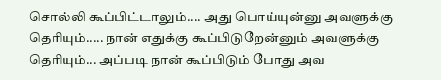சொல்லி கூப்பிட்டாலும்.... அது பொய்யுன்னு அவளுக்கு தெரியும்..... நான் எதுக்கு கூப்பிடுறேன்னும் அவளுக்கு தெரியும்... அப்படி நான் கூப்பிடும் போது அவ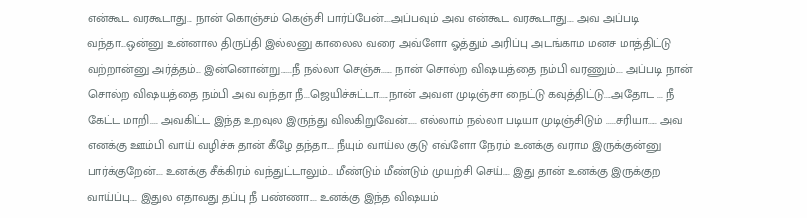என்கூட வரகூடாது... நான் கொஞ்சம் கெஞ்சி பார்ப்பேன்....அப்பவும் அவ என்கூட வரகூடாது.... அவ அப்படி வந்தா...ஒன்னு உன்னால திருப்தி இல்லனு காலைல வரை அவ்ளோ ஓத்தும் அரிப்பு அடங்காம மனச மாத்திட்டு வற்றான்னு அர்த்தம்... இன்னொன்று......நீ நல்லா செஞ்சு...... நான் சொல்ற விஷயத்தை நம்பி வரணும்.... அப்படி நான் சொல்ற விஷயத்தை நம்பி அவ வந்தா நீ...ஜெயிச்சுட்டா.....நான் அவள முடிஞ்சா நைட்டு கவுத்திட்டு....அதோட ... நீ கேட்ட மாறி.... அவகிட்ட இந்த உறவுல இருந்து விலகிறுவேன்..... எல்லாம் நல்லா படியா முடிஞ்சிடும் .....சரியா..... அவ எனக்கு ஊம்பி வாய் வழிச்சு தான் கீழே தந்தா.... நீயும் வாய்ல குடு எவ்ளோ நேரம் உனக்கு வராம இருக்குன்னு பார்க்குறேன்.... உனக்கு சீக்கிரம் வந்துட்டாலும்... மீண்டும் மீண்டும் முயற்சி செய்.... இது தான் உனக்கு இருக்குற வாய்ப்பு.... இதுல எதாவது தப்பு நீ பண்ணா.... உனக்கு இந்த விஷயம்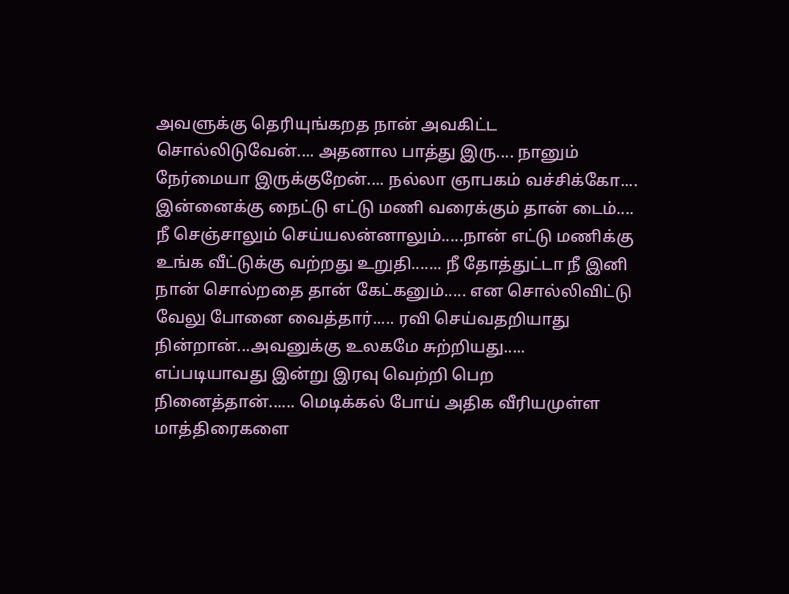அவளுக்கு தெரியுங்கறத நான் அவகிட்ட சொல்லிடுவேன்.... அதனால பாத்து இரு.... நானும் நேர்மையா இருக்குறேன்.... நல்லா ஞாபகம் வச்சிக்கோ.... இன்னைக்கு நைட்டு எட்டு மணி வரைக்கும் தான் டைம்.... நீ செஞ்சாலும் செய்யலன்னாலும்.....நான் எட்டு மணிக்கு உங்க வீட்டுக்கு வற்றது உறுதி....... நீ தோத்துட்டா நீ இனி நான் சொல்றதை தான் கேட்கனும்..... என சொல்லிவிட்டு வேலு போனை வைத்தார்..... ரவி செய்வதறியாது நின்றான்...அவனுக்கு உலகமே சுற்றியது..... எப்படியாவது இன்று இரவு வெற்றி பெற நினைத்தான்...... மெடிக்கல் போய் அதிக வீரியமுள்ள மாத்திரைகளை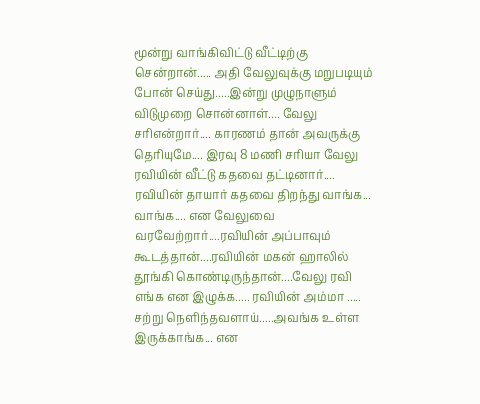மூன்று வாங்கிவிட்டு வீட்டிற்கு சென்றான்..... அதி வேலுவுக்கு மறுபடியும் போன் செய்து.....இன்று முழுநாளும் விடுமுறை சொன்னாள்.... வேலு சரிஎன்றார்.... காரணம் தான் அவருக்கு தெரியுமே.... இரவு 8 மணி சரியா வேலு ரவியின் வீட்டு கதவை தட்டினார்.... ரவியின் தாயார் கதவை திறந்து வாங்க... வாங்க.... என வேலுவை வரவேற்றார்....ரவியின் அப்பாவும் கூடத்தான்....ரவியின் மகன் ஹாலில் தூங்கி கொண்டிருந்தான்....வேலு ரவி எங்க என இழுக்க..... ரவியின் அம்மா ..... சற்று நெளிந்தவளாய்.....அவங்க உள்ள இருக்காங்க... என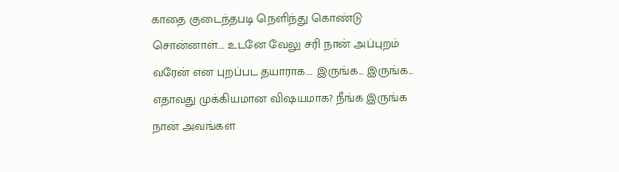காதை குடைந்தபடி நெளிந்து கொண்டு சொன்னாள்.... உடனே வேலு சரி நான் அப்புறம் வரேன் என புறப்பட தயாராக.... இருங்க... இருங்க... எதாவது முக்கியமான விஷயமாக? நீங்க இருங்க நான் அவங்கள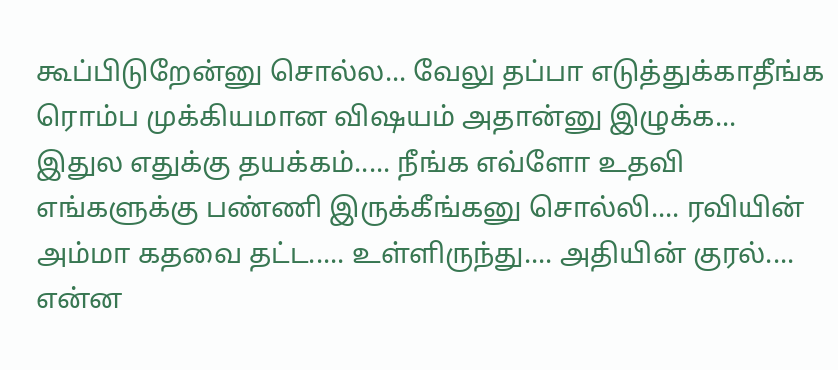கூப்பிடுறேன்னு சொல்ல... வேலு தப்பா எடுத்துக்காதீங்க ரொம்ப முக்கியமான விஷயம் அதான்னு இழுக்க... இதுல எதுக்கு தயக்கம்..... நீங்க எவ்ளோ உதவி எங்களுக்கு பண்ணி இருக்கீங்கனு சொல்லி.... ரவியின் அம்மா கதவை தட்ட..... உள்ளிருந்து.... அதியின் குரல்.... என்ன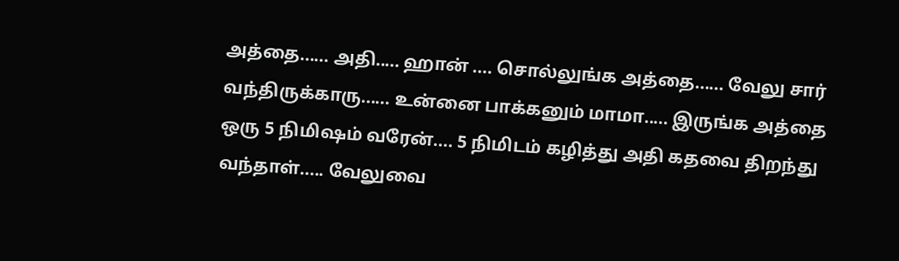அத்தை...... அதி..... ஹான் .... சொல்லுங்க அத்தை...... வேலு சார் வந்திருக்காரு...... உன்னை பாக்கனும் மாமா..... இருங்க அத்தை ஒரு 5 நிமிஷம் வரேன்.... 5 நிமிடம் கழித்து அதி கதவை திறந்து வந்தாள்..... வேலுவை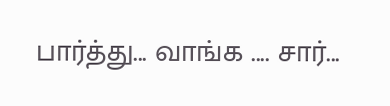பார்த்து... வாங்க .... சார்...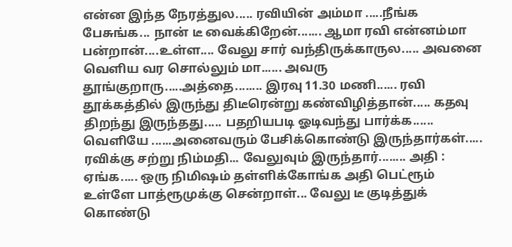என்ன இந்த நேரத்துல..... ரவியின் அம்மா .....நீங்க பேசுங்க... நான் டீ வைக்கிறேன்....... ஆமா ரவி என்னம்மா பன்றான்....உள்ள.... வேலு சார் வந்திருக்காருல..... அவனை வெளிய வர சொல்லும் மா...... அவரு தூங்குறாரு.....அத்தை........ இரவு 11.30 மணி...... ரவி தூக்கத்தில் இருந்து திடீரென்று கண்விழித்தான்..... கதவு திறந்து இருந்தது..... பதறியபடி ஓடிவந்து பார்க்க...... வெளியே ......அனைவரும் பேசிக்கொண்டு இருந்தார்கள்..... ரவிக்கு சற்று நிம்மதி... வேலுவும் இருந்தார்........ அதி : ஏங்க..... ஒரு நிமிஷம் தள்ளிக்கோங்க அதி பெட்ரூம் உள்ளே பாத்ரூமுக்கு சென்றாள்... வேலு டீ குடித்துக் கொண்டு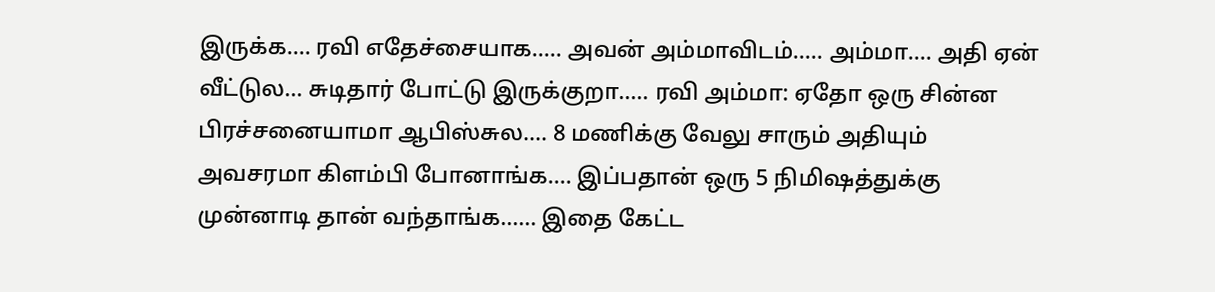இருக்க.... ரவி எதேச்சையாக..... அவன் அம்மாவிடம்..... அம்மா.... அதி ஏன் வீட்டுல... சுடிதார் போட்டு இருக்குறா..... ரவி அம்மா: ஏதோ ஒரு சின்ன பிரச்சனையாமா ஆபிஸ்சுல.... 8 மணிக்கு வேலு சாரும் அதியும் அவசரமா கிளம்பி போனாங்க.... இப்பதான் ஒரு 5 நிமிஷத்துக்கு முன்னாடி தான் வந்தாங்க...... இதை கேட்ட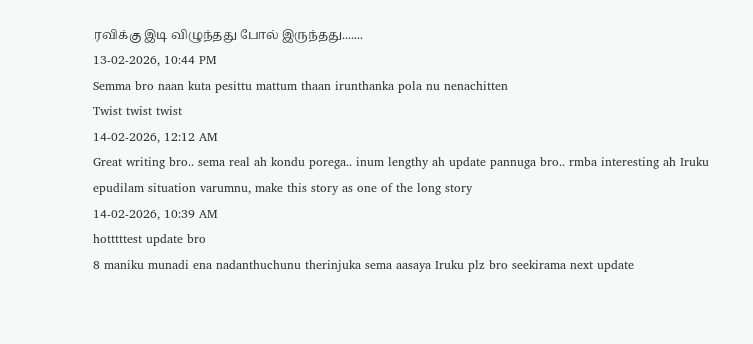ரவிக்கு இடி விழுந்தது போல் இருந்தது.......
13-02-2026, 10:44 PM
Semma bro naan kuta pesittu mattum thaan irunthanka pola nu nenachitten
Twist twist twist
14-02-2026, 12:12 AM
Great writing bro.. sema real ah kondu porega.. inum lengthy ah update pannuga bro.. rmba interesting ah Iruku epudilam situation varumnu, make this story as one of the long story
14-02-2026, 10:39 AM
hotttttest update bro
8 maniku munadi ena nadanthuchunu therinjuka sema aasaya Iruku plz bro seekirama next update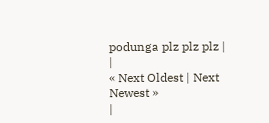podunga plz plz plz |
|
« Next Oldest | Next Newest »
|